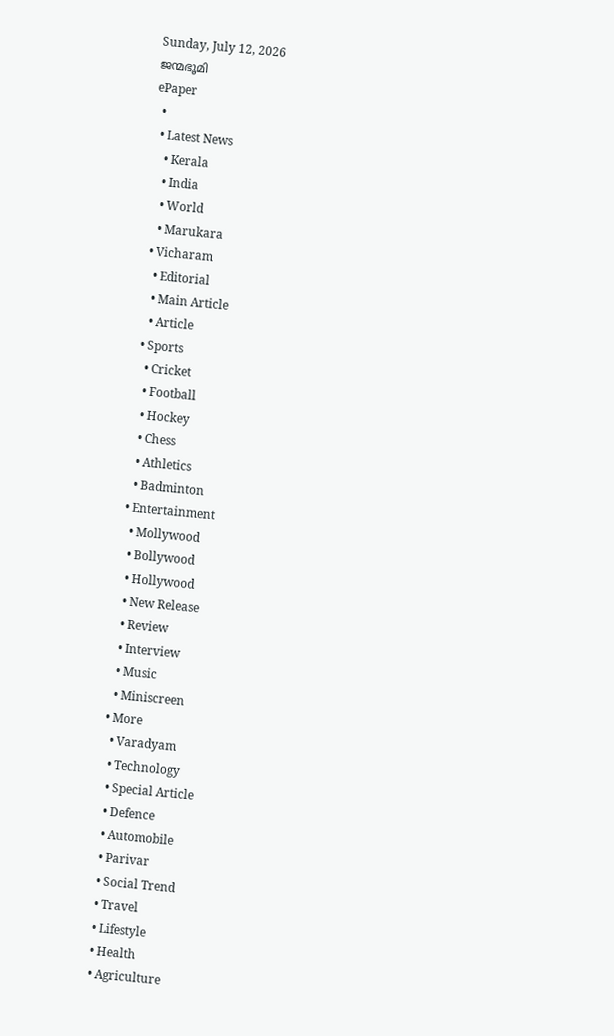Sunday, July 12, 2026
ജന്മഭൂമി
ePaper
  •
  • Latest News
    • Kerala
    • India
    • World
    • Marukara
  • Vicharam
    • Editorial
    • Main Article
    • Article
  • Sports
    • Cricket
    • Football
    • Hockey
    • Chess
    • Athletics
    • Badminton
  • Entertainment
    • Mollywood
    • Bollywood
    • Hollywood
    • New Release
    • Review
    • Interview
    • Music
    • Miniscreen
  • More
    • Varadyam
    • Technology
    • Special Article
    • Defence
    • Automobile
    • Parivar
    • Social Trend
    • Travel
    • Lifestyle
    • Health
    • Agriculture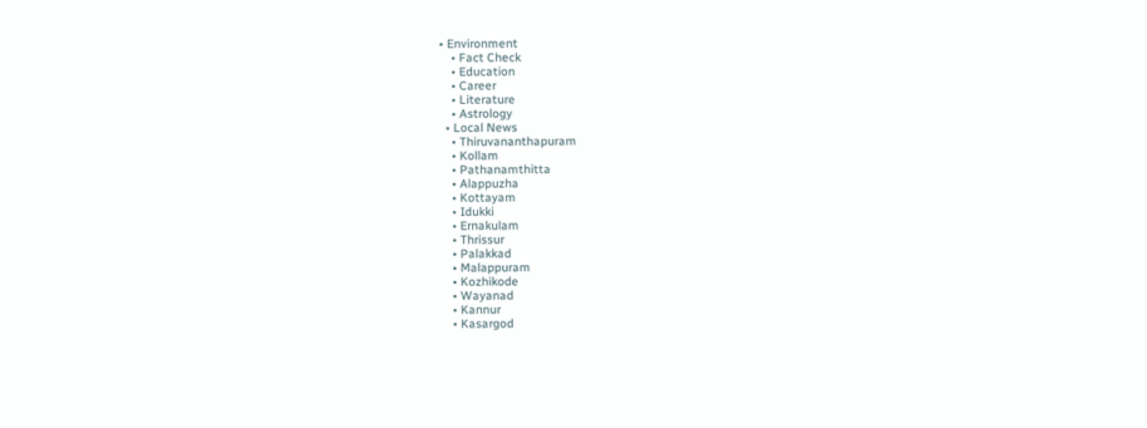• Environment
    • Fact Check
    • Education
    • Career
    • Literature
    • Astrology
  • Local News
    • Thiruvananthapuram
    • Kollam
    • Pathanamthitta
    • Alappuzha
    • Kottayam
    • Idukki
    • Ernakulam
    • Thrissur
    • Palakkad
    • Malappuram
    • Kozhikode
    • Wayanad
    • Kannur
    • Kasargod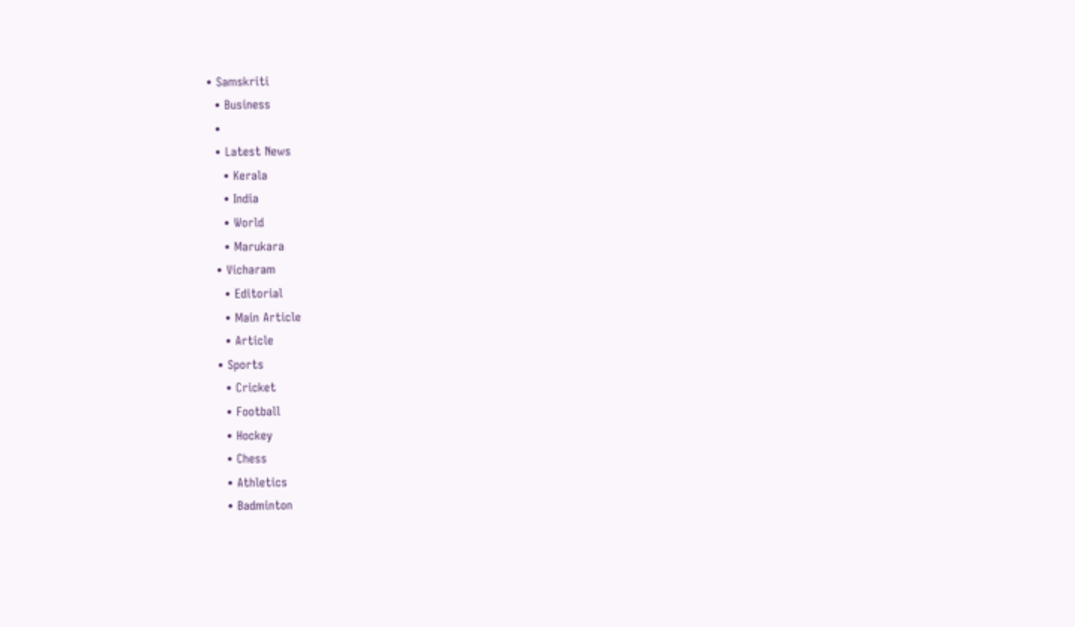• Samskriti
  • Business
  •
  • Latest News
    • Kerala
    • India
    • World
    • Marukara
  • Vicharam
    • Editorial
    • Main Article
    • Article
  • Sports
    • Cricket
    • Football
    • Hockey
    • Chess
    • Athletics
    • Badminton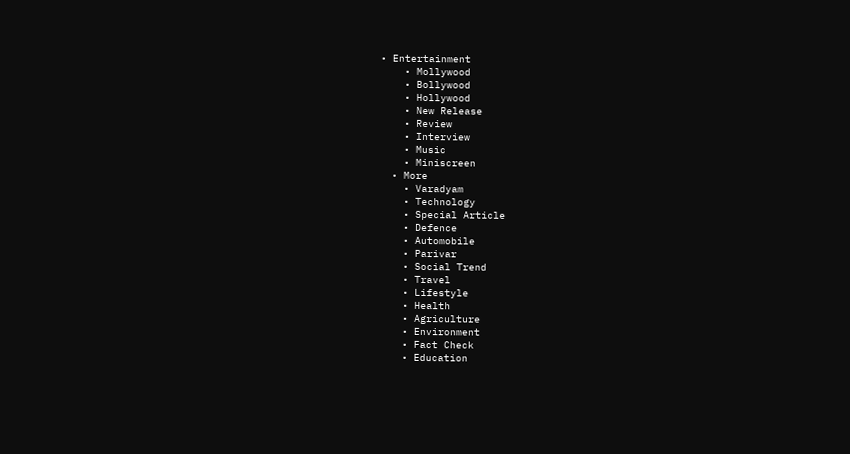• Entertainment
    • Mollywood
    • Bollywood
    • Hollywood
    • New Release
    • Review
    • Interview
    • Music
    • Miniscreen
  • More
    • Varadyam
    • Technology
    • Special Article
    • Defence
    • Automobile
    • Parivar
    • Social Trend
    • Travel
    • Lifestyle
    • Health
    • Agriculture
    • Environment
    • Fact Check
    • Education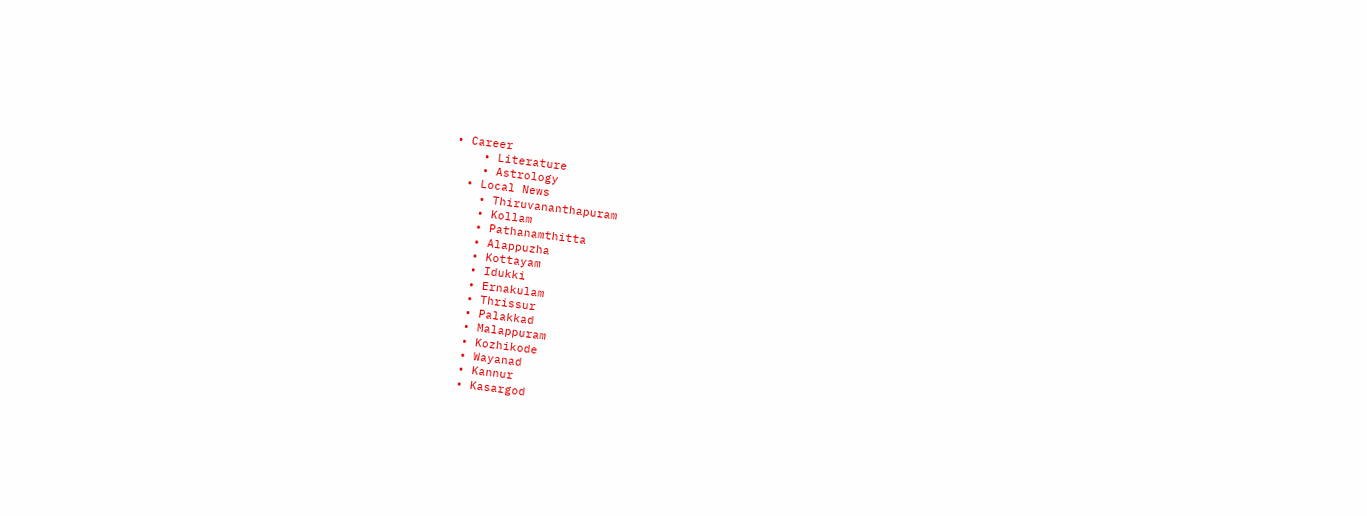• Career
    • Literature
    • Astrology
  • Local News
    • Thiruvananthapuram
    • Kollam
    • Pathanamthitta
    • Alappuzha
    • Kottayam
    • Idukki
    • Ernakulam
    • Thrissur
    • Palakkad
    • Malappuram
    • Kozhikode
    • Wayanad
    • Kannur
    • Kasargod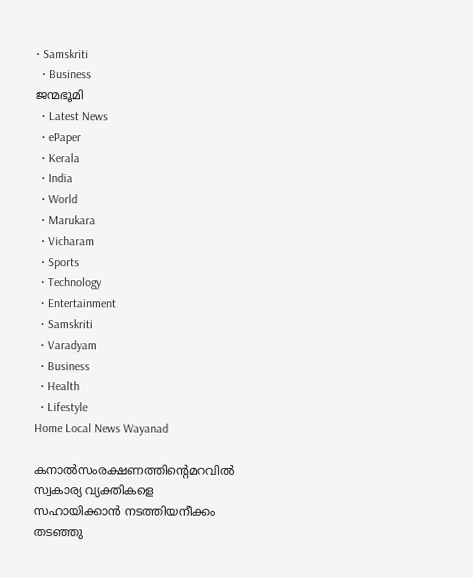• Samskriti
  • Business
ജന്മഭൂമി
  • Latest News
  • ePaper
  • Kerala
  • India
  • World
  • Marukara
  • Vicharam
  • Sports
  • Technology
  • Entertainment
  • Samskriti
  • Varadyam
  • Business
  • Health
  • Lifestyle
Home Local News Wayanad

കനാല്‍സംരക്ഷണത്തിന്റെമറവില്‍ സ്വകാര്യ വ്യക്തികളെ സഹായിക്കാന്‍ നടത്തിയനീക്കം തടഞ്ഞു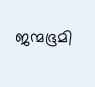ജന്മഭൂമി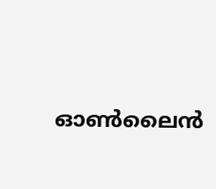ഓണ്‍ലൈന്‍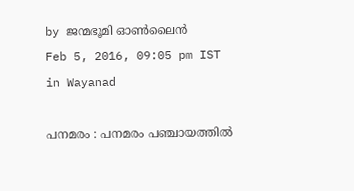by ജന്മഭൂമി ഓണ്‍ലൈന്‍
Feb 5, 2016, 09:05 pm IST
in Wayanad

പനമരം : പനമരം പഞ്ചായത്തില്‍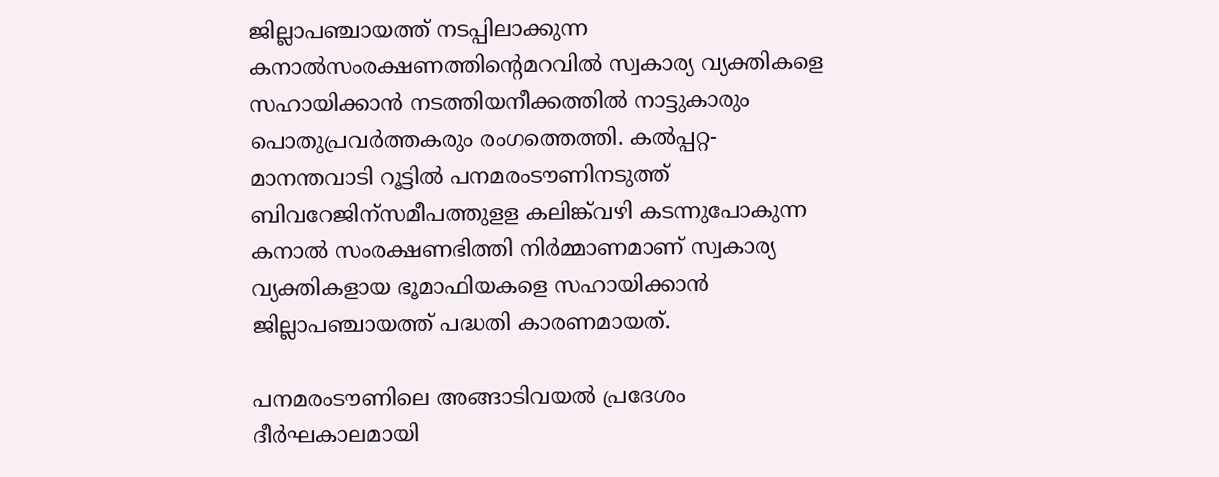ജില്ലാപഞ്ചായത്ത് നടപ്പിലാക്കുന്ന കനാല്‍സംരക്ഷണത്തിന്റെമറവില്‍ സ്വകാര്യ വ്യക്തികളെ സഹായിക്കാന്‍ നടത്തിയനീക്കത്തില്‍ നാട്ടുകാരും പൊതുപ്രവര്‍ത്തകരും രംഗത്തെത്തി. കല്‍പ്പറ്റ-മാനന്തവാടി റൂട്ടില്‍ പനമരംടൗണിനടുത്ത് ബിവറേജിന്‌സമീപത്തുളള കലിങ്ക്‌വഴി കടന്നുപോകുന്ന കനാല്‍ സംരക്ഷണഭിത്തി നിര്‍മ്മാണമാണ് സ്വകാര്യ വ്യക്തികളായ ഭൂമാഫിയകളെ സഹായിക്കാന്‍ ജില്ലാപഞ്ചായത്ത് പദ്ധതി കാരണമായത്.

പനമരംടൗണിലെ അങ്ങാടിവയല്‍ പ്രദേശം ദീര്‍ഘകാലമായി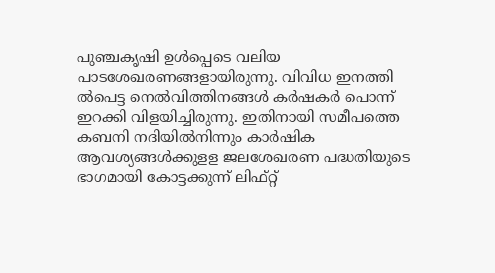പുഞ്ചകൃഷി ഉള്‍പ്പെടെ വലിയ പാടശേഖരണങ്ങളായിരുന്നു. വിവിധ ഇനത്തി ല്‍പെട്ട നെല്‍വിത്തിനങ്ങള്‍ കര്‍ഷകര്‍ പൊന്ന് ഇറക്കി വിളയിച്ചിരുന്നു. ഇതിനായി സമീപത്തെ കബനി നദിയില്‍നിന്നും കാര്‍ഷിക ആവശ്യങ്ങള്‍ക്കുളള ജലശേഖരണ പദ്ധതിയുടെ ഭാഗമായി കോട്ടക്കുന്ന് ലിഫ്റ്റ്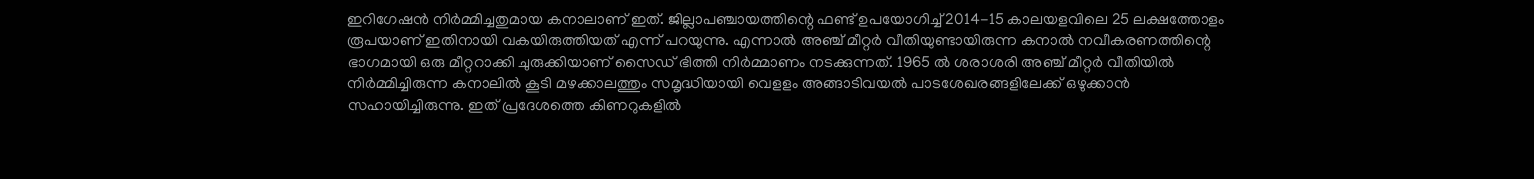ഇറിഗേഷന്‍ നിര്‍മ്മിച്ചതുമായ കനാലാണ് ഇത്. ജില്ലാപഞ്ചായത്തിന്റെ ഫണ്ട് ഉപയോഗിച്ച് 2014-15 കാലയളവിലെ 25 ലക്ഷത്തോളം രൂപയാണ് ഇതിനായി വകയിരുത്തിയത് എന്ന് പറയുന്നു. എന്നാല്‍ അഞ്ച് മീറ്റര്‍ വീതിയുണ്ടായിരുന്ന കനാല്‍ നവീകരണത്തിന്റെ ഭാഗമായി ഒരു മീറ്ററാക്കി ചുരുക്കിയാണ് സൈഡ് ഭിത്തി നിര്‍മ്മാണം നടക്കുന്നത്. 1965 ല്‍ ശരാശരി അഞ്ച് മീറ്റര്‍ വീതിയില്‍ നിര്‍മ്മിച്ചിരുന്ന കനാലില്‍ കൂടി മഴക്കാലത്തും സമൃദ്ധിയായി വെളളം അങ്ങാടിവയല്‍ പാടശേഖരങ്ങളിലേക്ക് ഒഴുക്കാന്‍ സഹായിച്ചിരുന്നു. ഇത് പ്രദേശത്തെ കിണറുകളില്‍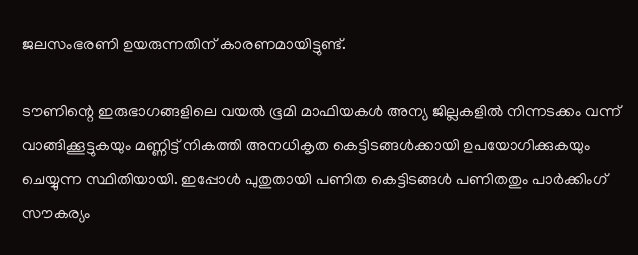ജലസംഭരണി ഉയരുന്നതിന് കാരണമായിട്ടുണ്ട്.

ടൗണിന്റെ ഇരുഭാഗങ്ങളിലെ വയല്‍ ഭൂമി മാഫിയകള്‍ അന്യ ജില്ലകളില്‍ നിന്നടക്കം വന്ന് വാങ്ങിക്കൂട്ടുകയും മണ്ണിട്ട് നികത്തി അനധികൃത കെട്ടിടങ്ങള്‍ക്കായി ഉപയോഗിക്കുകയും ചെയ്യുന്ന സ്ഥിതിയായി. ഇപ്പോള്‍ പുതുതായി പണിത കെട്ടിടങ്ങള്‍ പണിതതും പാര്‍ക്കിംഗ് സൗകര്യം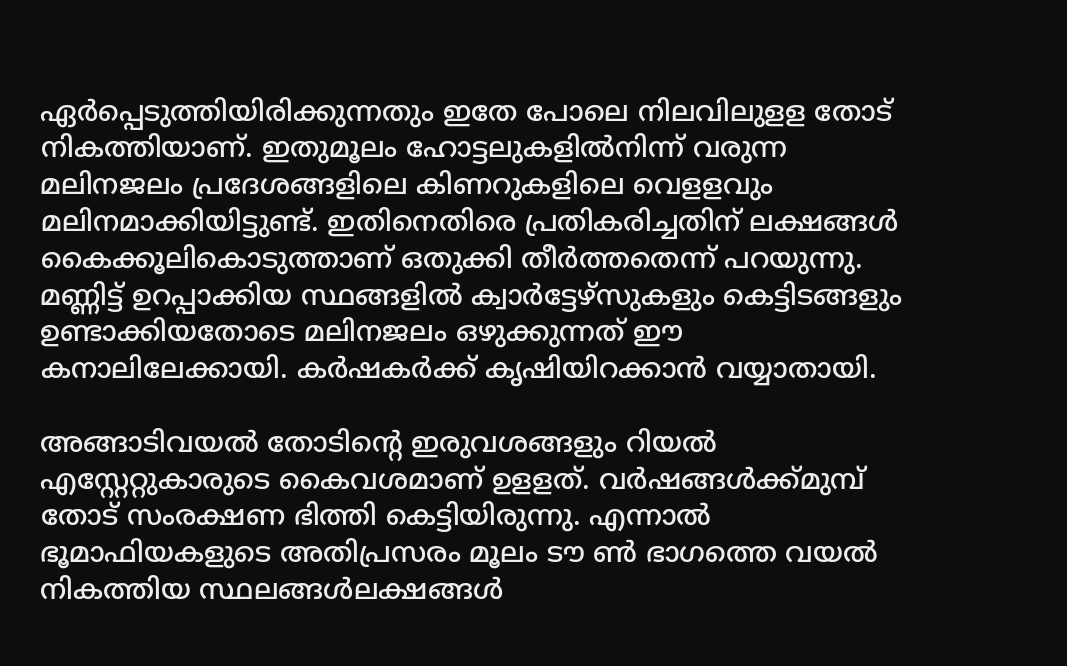ഏര്‍പ്പെടുത്തിയിരിക്കുന്നതും ഇതേ പോലെ നിലവിലുളള തോട് നികത്തിയാണ്. ഇതുമൂലം ഹോട്ടലുകളില്‍നിന്ന് വരുന്ന മലിനജലം പ്രദേശങ്ങളിലെ കിണറുകളിലെ വെളളവും മലിനമാക്കിയിട്ടുണ്ട്. ഇതിനെതിരെ പ്രതികരിച്ചതിന് ലക്ഷങ്ങള്‍ കൈക്കൂലികൊടുത്താണ് ഒതുക്കി തീര്‍ത്തതെന്ന് പറയുന്നു. മണ്ണിട്ട് ഉറപ്പാക്കിയ സ്ഥങ്ങളില്‍ ക്വാര്‍ട്ടേഴ്‌സുകളും കെട്ടിടങ്ങളും ഉണ്ടാക്കിയതോടെ മലിനജലം ഒഴുക്കുന്നത് ഈ കനാലിലേക്കായി. കര്‍ഷകര്‍ക്ക് കൃഷിയിറക്കാന്‍ വയ്യാതായി.

അങ്ങാടിവയല്‍ തോടിന്റെ ഇരുവശങ്ങളും റിയല്‍ എസ്റ്റേറ്റുകാരുടെ കൈവശമാണ് ഉളളത്. വര്‍ഷങ്ങള്‍ക്ക്മുമ്പ് തോട് സംരക്ഷണ ഭിത്തി കെട്ടിയിരുന്നു. എന്നാല്‍ ഭൂമാഫിയകളുടെ അതിപ്രസരം മൂലം ടൗ ണ്‍ ഭാഗത്തെ വയല്‍ നികത്തിയ സ്ഥലങ്ങള്‍ലക്ഷങ്ങള്‍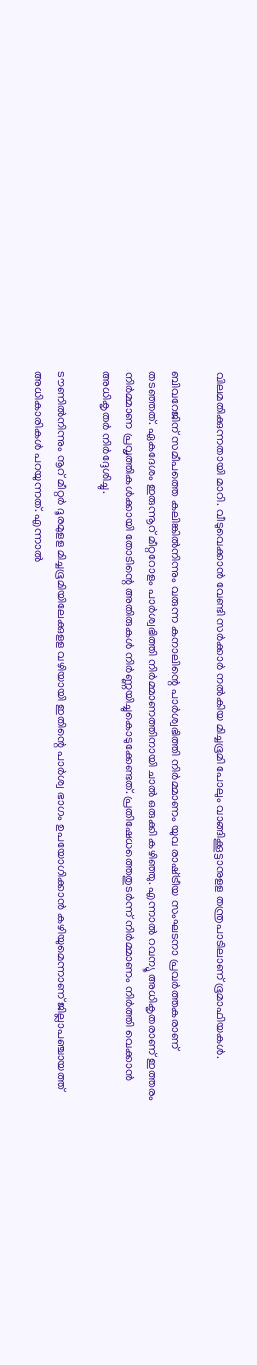വിലമതിക്കുന്നതായി മാറി. വീടുവെക്കാന്‍ വേണ്ടി സര്‍ക്കാര്‍ നല്‍കിയ മിച്ചഭൂമി പോലും വാങ്ങിക്കൂട്ടാനുളള തന്ത്രപാടിലാണ് ഭൂമാഫിയകള്‍.

ബിവറേജിന് സമീപത്തെ കലിങ്കില്‍നിന്നും വരുന്ന കനാലിന്റെ പാര്‍ശ്വഭിത്തി നിര്‍മ്മാണം യുവ രാഷ്‌ട്രീയ സംഘടനാ പ്രവര്‍ത്തകരാണ് തടഞ്ഞത്. ഏകദേശം ഇരുന്നൂറ് മീറ്ററോളം പാര്‍ശ്വഭിത്തി നിര്‍മ്മാണത്തിനായി ചാല്‍ ഒരുക്കി കഴിഞ്ഞു. എന്നാല്‍ റവന്യൂ അധികൃതരാണ് ഇത്തരം നിര്‍മ്മാണ പ്രവൃത്തികള്‍ക്കായി തോടിന്റെ അതിരുകള്‍ നിര്‍ണ്ണയിച്ചുകൊടുക്കേണ്ടത്. പ്രതിഷേധത്തെതുടര്‍ന്ന് നിര്‍മ്മാണം നിര്‍ത്തി വെക്കാന്‍ അധികൃതര്‍ നിര്‍ദ്ദേശിച്ചു.

ടൗണില്‍നിന്നും നൂറ് മീറ്റര്‍ ദൂരമുളള മിച്ചഭൂമിയിലേക്കുളള വഴിയായി ഇതിന്റെ പാര്‍ശ്വ ഭാഗം ഉപയോഗിക്കാന്‍ കഴിയുമെന്നാണ് ജില്ലാപഞ്ചായത്ത് അധികാരികള്‍ പറയുന്നത്. എന്നാല്‍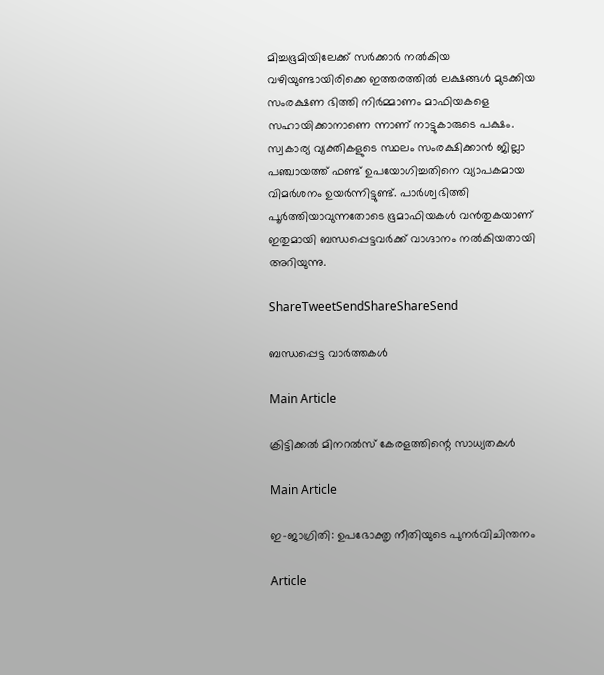മിച്ചഭൂമിയിലേക്ക് സര്‍ക്കാര്‍ നല്‍കിയ വഴിയുണ്ടായിരിക്കെ ഇത്തരത്തില്‍ ലക്ഷങ്ങള്‍ മുടക്കിയ സംരക്ഷണ ഭിത്തി നിര്‍മ്മാണം മാഫിയകളെ സഹായിക്കാനാണെ ന്നാണ് നാട്ടുകാരുടെ പക്ഷം. സ്വകാര്യ വ്യക്തികളുടെ സ്ഥലം സംരക്ഷിക്കാന്‍ ജില്ലാ പഞ്ചായത്ത് ഫണ്ട് ഉപയോഗിച്ചതിനെ വ്യാപകമായ വിമര്‍ശനം ഉയര്‍ന്നിട്ടുണ്ട്. പാര്‍ശ്വഭിത്തി പൂര്‍ത്തിയാവുന്നതോടെ ഭൂമാഫിയകള്‍ വന്‍തുകയാണ് ഇതുമായി ബന്ധപ്പെട്ടവര്‍ക്ക് വാഗ്ദാനം നല്‍കിയതായി അറിയുന്നു.

ShareTweetSendShareShareSend

ബന്ധപ്പെട്ട വാര്‍ത്തകള്‍

Main Article

ക്രിട്ടിക്കല്‍ മിനറല്‍സ് കേരളത്തിന്റെ സാധ്യതകള്‍

Main Article

ഇ-ജാഗ്രിതി: ഉപഭോക്തൃ നീതിയുടെ പുനര്‍വിചിന്തനം

Article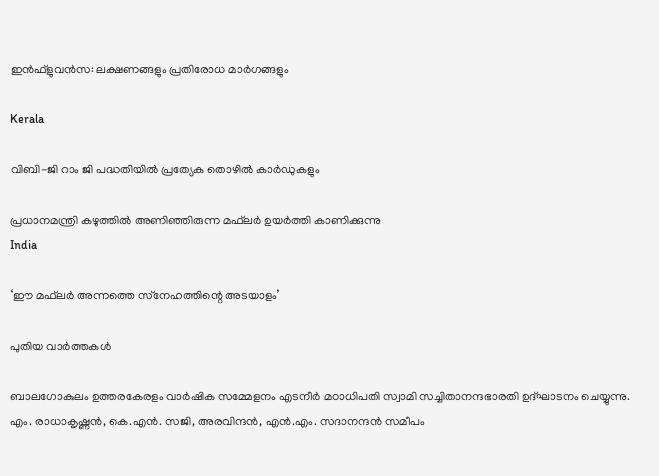ഇന്‍ഫ്‌ളുവന്‍സ: ലക്ഷണങ്ങളും പ്രതിരോധ മാര്‍ഗങ്ങളും

Kerala

വിബി-ജി റാം ജി പദ്ധതിയില്‍ പ്രത്യേക തൊഴില്‍ കാര്‍ഡുകളും

പ്രധാനമന്ത്രി കഴുത്തില്‍ അണിഞ്ഞിരുന്ന മഫ്‌ലര്‍ ഉയര്‍ത്തി കാണിക്കുന്നു
India

‘ഈ മഫ്‌ലര്‍ അന്നത്തെ സ്‌നേഹത്തിന്റെ അടയാളം’

പുതിയ വാര്‍ത്തകള്‍

ബാലഗോകുലം ഉത്തരകേരളം വാര്‍ഷിക സമ്മേളനം എടനീര്‍ മഠാധിപതി സ്വാമി സച്ചിതാനന്ദഭാരതി ഉദ്ഘാടനം ചെയ്യുന്നു. എം. രാധാകൃഷ്ണന്‍, കെ.എന്‍. സജി, അരവിന്ദന്‍, എന്‍.എം. സദാനന്ദന്‍ സമീപം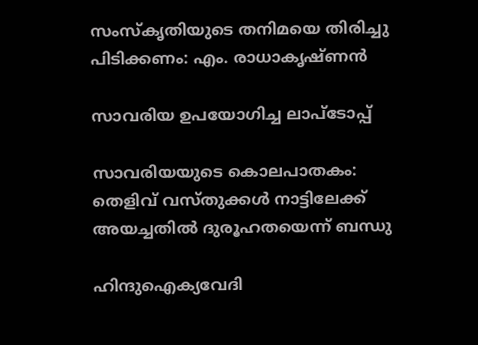സംസ്‌കൃതിയുടെ തനിമയെ തിരിച്ചു പിടിക്കണം: എം. രാധാകൃഷ്ണന്‍

സാവരിയ ഉപയോഗിച്ച ലാപ്ടോപ്പ്

സാവരിയയുടെ കൊലപാതകം: തെളിവ് വസ്തുക്കള്‍ നാട്ടിലേക്ക് അയച്ചതില്‍ ദുരൂഹതയെന്ന് ബന്ധു

ഹിന്ദുഐക്യവേദി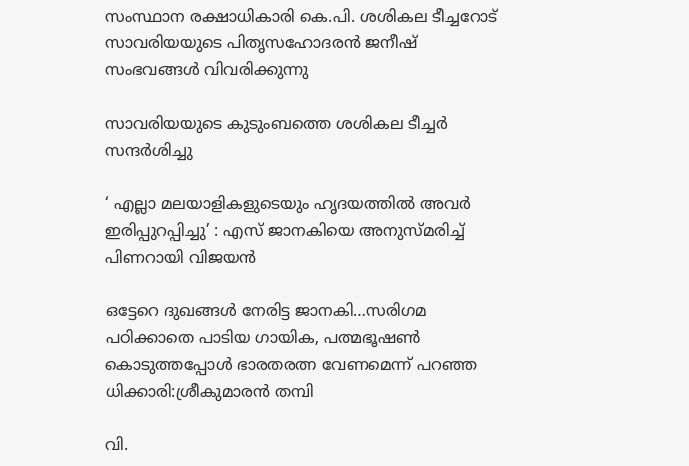സംസ്ഥാന രക്ഷാധികാരി കെ.പി. ശശികല ടീച്ചറോട് സാവരിയയുടെ പിതൃസഹോദരന്‍ ജനീഷ് സംഭവങ്ങള്‍ വിവരിക്കുന്നു

സാവരിയയുടെ കുടുംബത്തെ ശശികല ടീച്ചര്‍ സന്ദര്‍ശിച്ചു

‘ എല്ലാ മലയാളികളുടെയും ഹൃദയത്തില്‍ അവര്‍ ഇരിപ്പുറപ്പിച്ചു’ : എസ് ജാനകിയെ അനുസ്മരിച്ച് പിണറായി വിജയൻ

ഒട്ടേറെ ദുഖങ്ങള്‍ നേരിട്ട ജാനകി…സരിഗമ പഠിക്കാതെ പാടിയ ഗായിക, പത്മഭൂഷണ്‍ കൊടുത്തപ്പോള്‍ ഭാരതരത്ന വേണമെന്ന് പറഞ്ഞ ധിക്കാരി:ശ്രീകുമാരന്‍ തമ്പി

വി.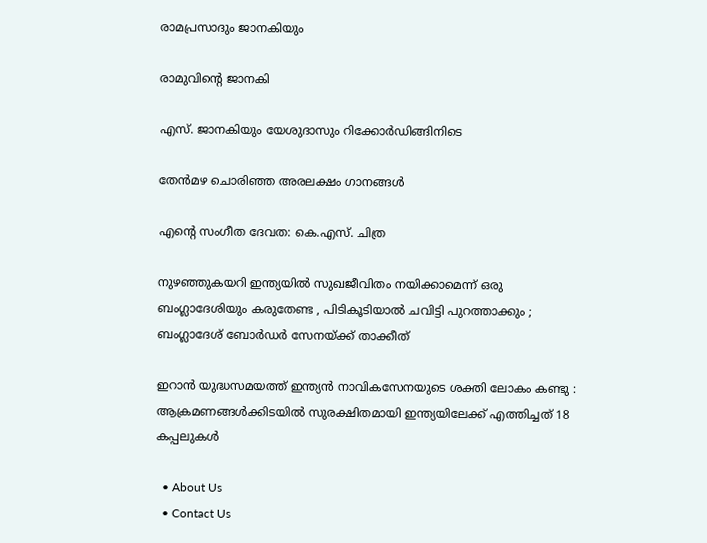രാമപ്രസാദും ജാനകിയും

രാമുവിന്റെ ജാനകി

എസ്. ജാനകിയും യേശുദാസും റിക്കോര്‍ഡിങ്ങിനിടെ

തേന്‍മഴ ചൊരിഞ്ഞ അരലക്ഷം ഗാനങ്ങള്‍

എന്റെ സംഗീത ദേവത: കെ.എസ്. ചിത്ര

നുഴഞ്ഞുകയറി ഇന്ത്യയിൽ സുഖജീവിതം നയിക്കാമെന്ന് ഒരു ബംഗ്ലാദേശിയും കരുതേണ്ട , പിടികൂടിയാൽ ചവിട്ടി പുറത്താക്കും ; ബംഗ്ലാദേശ് ബോർഡർ സേനയ്‌ക്ക് താക്കീത്

ഇറാൻ യുദ്ധസമയത്ത് ഇന്ത്യൻ നാവികസേനയുടെ ശക്തി ലോകം കണ്ടു : ആക്രമണങ്ങൾക്കിടയിൽ സുരക്ഷിതമായി ഇന്ത്യയിലേക്ക് എത്തിച്ചത് 18 കപ്പലുകൾ

  • About Us
  • Contact Us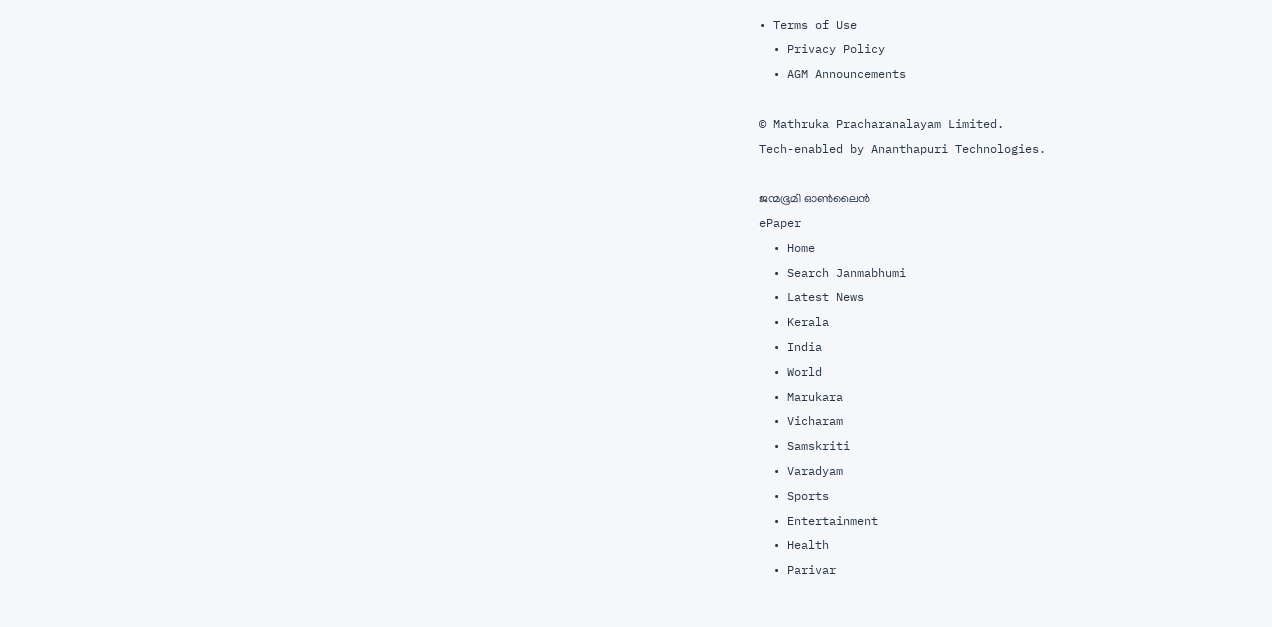• Terms of Use
  • Privacy Policy
  • AGM Announcements

© Mathruka Pracharanalayam Limited.
Tech-enabled by Ananthapuri Technologies.

ജന്മഭൂമി ഓണ്‍ലൈന്‍
ePaper
  • Home
  • Search Janmabhumi
  • Latest News
  • Kerala
  • India
  • World
  • Marukara
  • Vicharam
  • Samskriti
  • Varadyam
  • Sports
  • Entertainment
  • Health
  • Parivar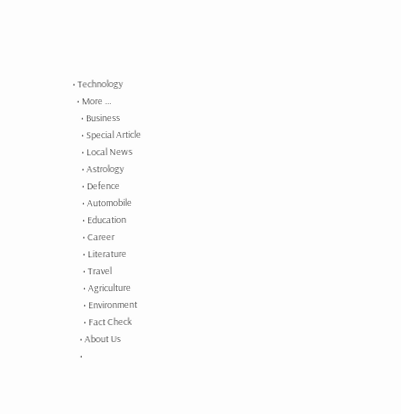• Technology
  • More …
    • Business
    • Special Article
    • Local News
    • Astrology
    • Defence
    • Automobile
    • Education
    • Career
    • Literature
    • Travel
    • Agriculture
    • Environment
    • Fact Check
  • About Us
  •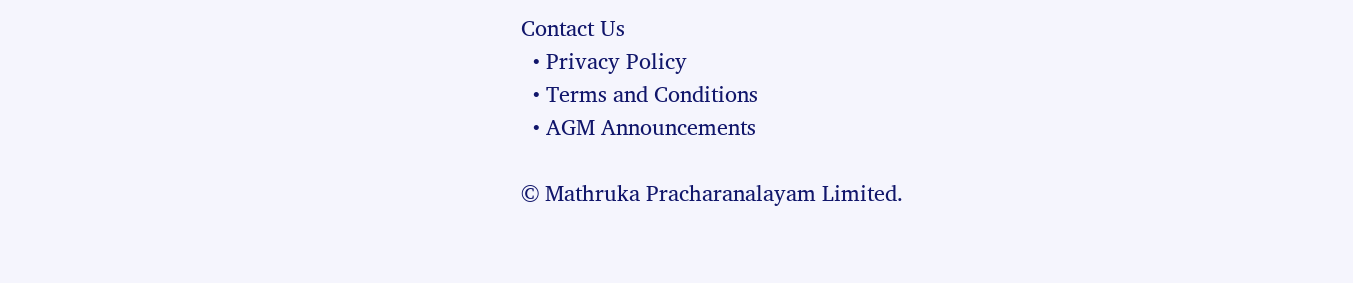Contact Us
  • Privacy Policy
  • Terms and Conditions
  • AGM Announcements

© Mathruka Pracharanalayam Limited.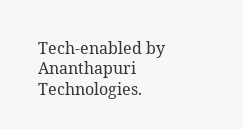Tech-enabled by Ananthapuri Technologies.